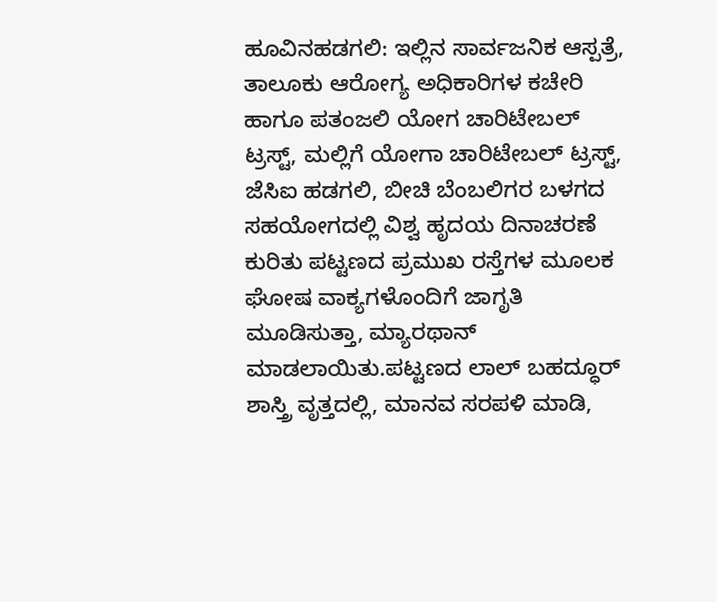ಹೂವಿನಹಡಗಲಿ: ಇಲ್ಲಿನ ಸಾರ್ವಜನಿಕ ಆಸ್ಪತ್ರೆ, ತಾಲೂಕು ಆರೋಗ್ಯ ಅಧಿಕಾರಿಗಳ ಕಚೇರಿ ಹಾಗೂ ಪತಂಜಲಿ ಯೋಗ ಚಾರಿಟೇಬಲ್ ಟ್ರಸ್ಟ್, ಮಲ್ಲಿಗೆ ಯೋಗಾ ಚಾರಿಟೇಬಲ್ ಟ್ರಸ್ಟ್, ಜೆಸಿಐ ಹಡಗಲಿ, ಬೀಚಿ ಬೆಂಬಲಿಗರ ಬಳಗದ ಸಹಯೋಗದಲ್ಲಿ ವಿಶ್ವ ಹೃದಯ ದಿನಾಚರಣೆ ಕುರಿತು ಪಟ್ಟಣದ ಪ್ರಮುಖ ರಸ್ತೆಗಳ ಮೂಲಕ ಘೋಷ ವಾಕ್ಯಗಳೊಂದಿಗೆ ಜಾಗೃತಿ ಮೂಡಿಸುತ್ತಾ, ಮ್ಯಾರಥಾನ್ ಮಾಡಲಾಯಿತು.ಪಟ್ಟಣದ ಲಾಲ್ ಬಹದ್ಧೂರ್ ಶಾಸ್ತ್ರಿ ವೃತ್ತದಲ್ಲಿ, ಮಾನವ ಸರಪಳಿ ಮಾಡಿ,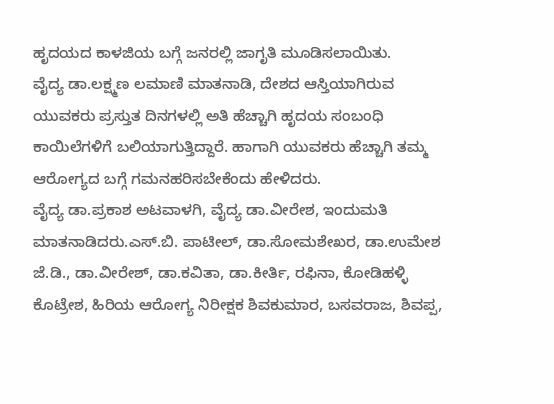ಹೃದಯದ ಕಾಳಜಿಯ ಬಗ್ಗೆ ಜನರಲ್ಲಿ ಜಾಗೃತಿ ಮೂಡಿಸಲಾಯಿತು.
ವೈದ್ಯ ಡಾ.ಲಕ್ಷ್ಮಣ ಲಮಾಣಿ ಮಾತನಾಡಿ, ದೇಶದ ಆಸ್ತಿಯಾಗಿರುವ ಯುವಕರು ಪ್ರಸ್ತುತ ದಿನಗಳಲ್ಲಿ ಅತಿ ಹೆಚ್ಚಾಗಿ ಹೃದಯ ಸಂಬಂಧಿ ಕಾಯಿಲೆಗಳಿಗೆ ಬಲಿಯಾಗುತ್ತಿದ್ದಾರೆ. ಹಾಗಾಗಿ ಯುವಕರು ಹೆಚ್ಚಾಗಿ ತಮ್ಮ ಆರೋಗ್ಯದ ಬಗ್ಗೆ ಗಮನಹರಿಸಬೇಕೆಂದು ಹೇಳಿದರು.
ವೈದ್ಯ ಡಾ.ಪ್ರಕಾಶ ಅಟವಾಳಗಿ, ವೈದ್ಯ ಡಾ.ವೀರೇಶ, ಇಂದುಮತಿ ಮಾತನಾಡಿದರು.ಎಸ್.ಬಿ. ಪಾಟೀಲ್, ಡಾ.ಸೋಮಶೇಖರ, ಡಾ.ಉಮೇಶ ಜೆ.ಡಿ., ಡಾ.ವೀರೇಶ್, ಡಾ.ಕವಿತಾ, ಡಾ.ಕೀರ್ತಿ, ರಫಿನಾ, ಕೋಡಿಹಳ್ಳಿ ಕೊಟ್ರೇಶ, ಹಿರಿಯ ಆರೋಗ್ಯ ನಿರೀಕ್ಷಕ ಶಿವಕುಮಾರ, ಬಸವರಾಜ, ಶಿವಪ್ಪ,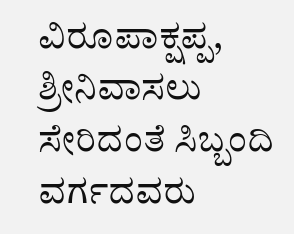ವಿರೂಪಾಕ್ಷಪ್ಪ, ಶ್ರೀನಿವಾಸಲು ಸೇರಿದಂತೆ ಸಿಬ್ಬಂದಿ ವರ್ಗದವರು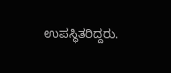ಉಪಸ್ಥಿತರಿದ್ದರು.